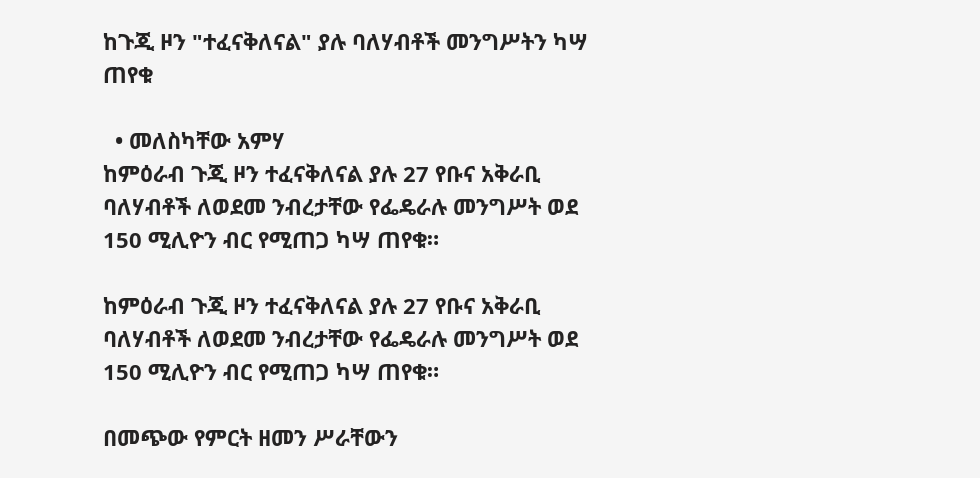ከጉጂ ዞን "ተፈናቅለናል" ያሉ ባለሃብቶች መንግሥትን ካሣ ጠየቁ

  • መለስካቸው አምሃ
ከምዕራብ ጉጂ ዞን ተፈናቅለናል ያሉ 27 የቡና አቅራቢ ባለሃብቶች ለወደመ ንብረታቸው የፌዴራሉ መንግሥት ወደ 150 ሚሊዮን ብር የሚጠጋ ካሣ ጠየቁ።

ከምዕራብ ጉጂ ዞን ተፈናቅለናል ያሉ 27 የቡና አቅራቢ ባለሃብቶች ለወደመ ንብረታቸው የፌዴራሉ መንግሥት ወደ 150 ሚሊዮን ብር የሚጠጋ ካሣ ጠየቁ።

በመጭው የምርት ዘመን ሥራቸውን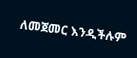ለመጀመር እንዲችሉም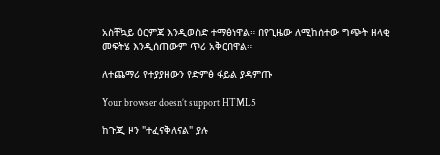አስቸኳይ ዕርምጃ እንዲወስድ ተማፅነዋል። በየጊዜው ለሚከሰተው ግጭት ዘላቂ መፍትሄ እንዲሰጠውም ጥሪ አቅርበዋል።

ለተጨማሪ የተያያዘውን የድምፅ ፋይል ያዳምጡ

Your browser doesn’t support HTML5

ከጉጂ ዞን "ተፈናቅለናል" ያሉ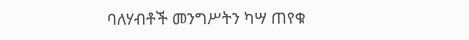ባለሃብቶች መንግሥትን ካሣ ጠየቁ